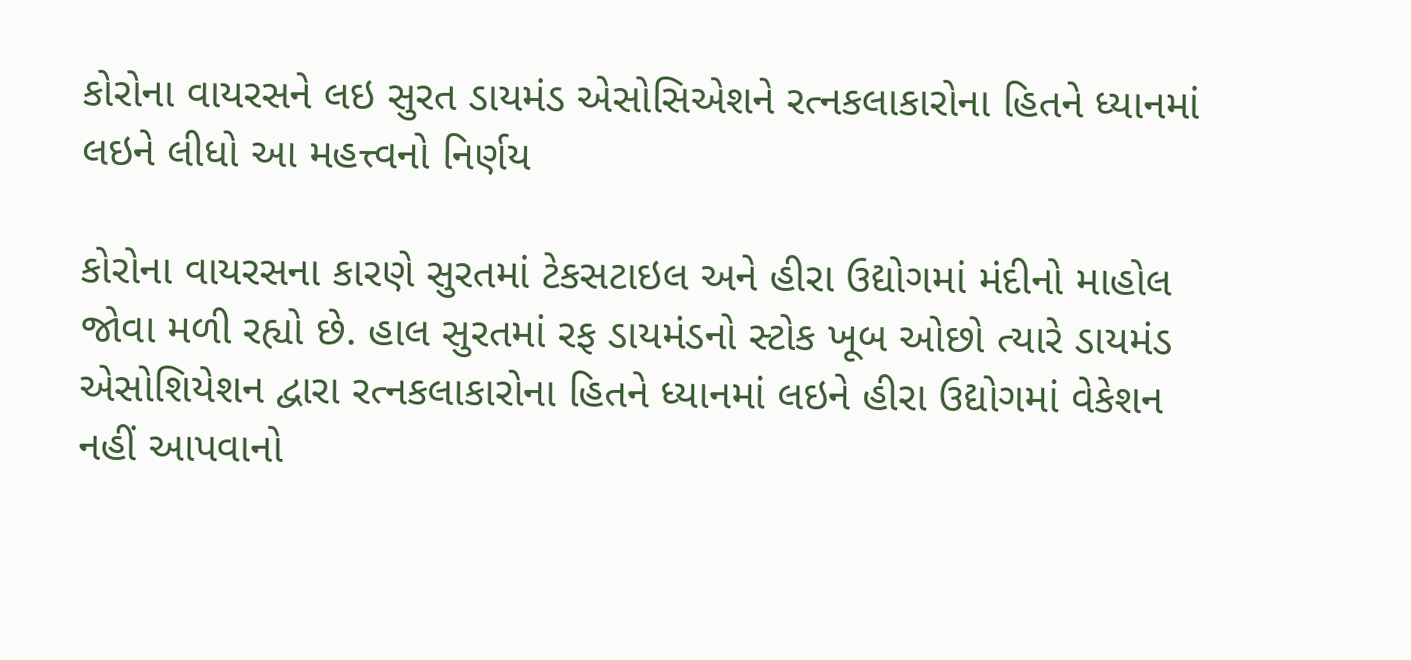કોરોના વાયરસને લઇ સુરત ડાયમંડ એસોસિએશને રત્નકલાકારોના હિતને ધ્યાનમાં લઇને લીધો આ મહત્ત્વનો નિર્ણય

કોરોના વાયરસના કારણે સુરતમાં ટેકસટાઇલ અને હીરા ઉદ્યોગમાં મંદીનો માહોલ જોવા મળી રહ્યો છે. હાલ સુરતમાં રફ ડાયમંડનો સ્ટોક ખૂબ ઓછો ત્યારે ડાયમંડ એસોશિયેશન દ્વારા રત્નકલાકારોના હિતને ધ્યાનમાં લઇને હીરા ઉદ્યોગમાં વેકેશન નહીં આપવાનો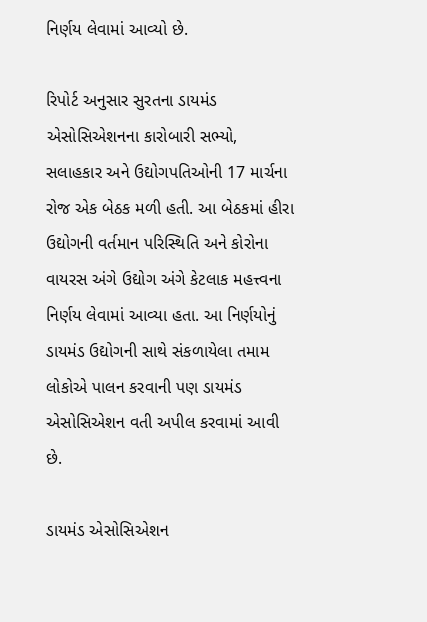નિર્ણય લેવામાં આવ્યો છે.

રિપોર્ટ અનુસાર સુરતના ડાયમંડ એસોસિએશનના કારોબારી સભ્યો, સલાહકાર અને ઉદ્યોગપતિઓની 17 માર્ચના રોજ એક બેઠક મળી હતી. આ બેઠકમાં હીરા ઉદ્યોગની વર્તમાન પરિસ્થિતિ અને કોરોના વાયરસ અંગે ઉદ્યોગ અંગે કેટલાક મહત્ત્વના નિર્ણય લેવામાં આવ્યા હતા. આ નિર્ણયોનું ડાયમંડ ઉદ્યોગની સાથે સંકળાયેલા તમામ લોકોએ પાલન કરવાની પણ ડાયમંડ એસોસિએશન વતી અપીલ કરવામાં આવી છે.

ડાયમંડ એસોસિએશન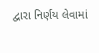દ્વારા નિર્ણય લેવામાં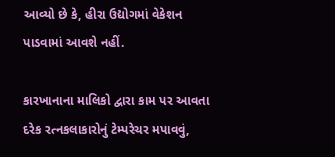આવ્યો છે કે, હીરા ઉદ્યોગમાં વેકેશન પાડવામાં આવશે નહીં.

કારખાનાના માલિકો દ્વારા કામ પર આવતા દરેક રત્નકલાકારોનું ટેમ્પરેચર મપાવવું,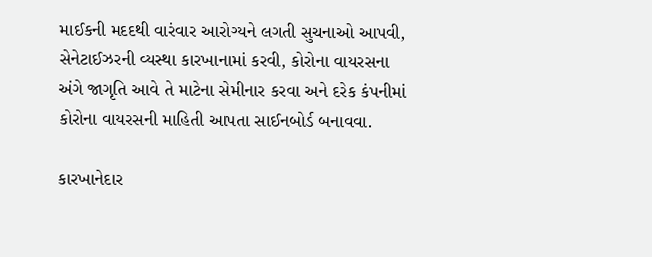માઈકની મદદથી વારંવાર આરોગ્યને લગતી સુચનાઓ આપવી, સેનેટાઈઝરની વ્યસ્થા કારખાનામાં કરવી, કોરોના વાયરસના અંગે જાગૃતિ આવે તે માટેના સેમીનાર કરવા અને દરેક કંપનીમાં કોરોના વાયરસની માહિતી આપતા સાઈનબોર્ડ બનાવવા.

કારખાનેદાર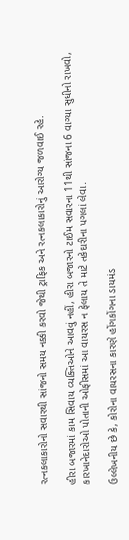રત્નકલાકારોનો સવારથી સાંજનો સમય નક્કી કરવો જેથી ટ્રાફિક અને રત્નકલાકારોનું આરોગ્ય જળવાઈ રહે.

હીરા બજારમાં કામ સિવાય વ્યક્તિઓને આવવું નહીં, હીરા બજારનો ટાઈમ સવારના 11થી સાંજના 6 વાગ્યા સુધીનો રાખવો, કારખાનેદારોઓ પોતાની ઓફીસમાં આ વાયરસ ન ફેલાય તે માટે તકેદારીના પગલાં લેવા.

ઉલ્લેખનીય છે કે, કોરોના વાયરસના કારણે હોંગકોંગના ડાયમંડ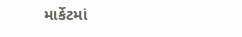માર્કેટમાં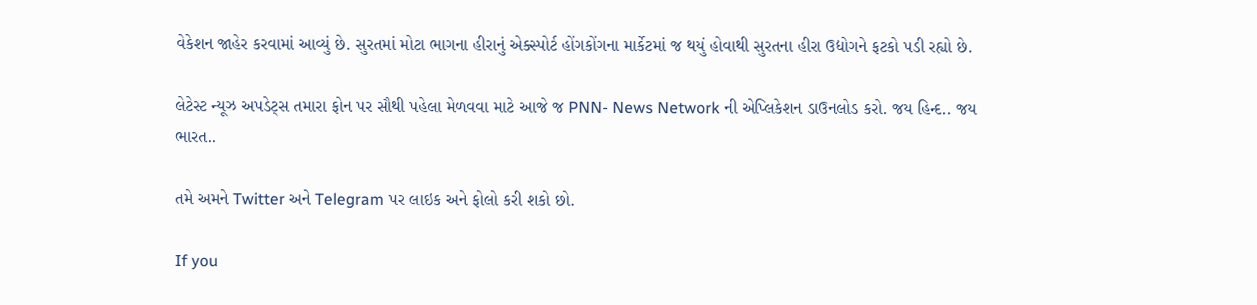વેકેશન જાહેર કરવામાં આવ્યું છે. સુરતમાં મોટા ભાગના હીરાનું એક્સ્પોર્ટ હોંગકોંગના માર્કેટમાં જ થયું હોવાથી સુરતના હીરા ઉદ્યોગને ફટકો પડી રહ્યો છે.

લેટેસ્ટ ન્યૂઝ અપડેટ્સ તમારા ફોન પર સૌથી પહેલા મેળવવા માટે આજે જ PNN- News Network ની એપ્લિકેશન ડાઉનલોડ કરો. જય હિન્દ.. જય ભારત..

તમે અમને Twitter અને Telegram પર લાઇક અને ફોલો કરી શકો છો.

If you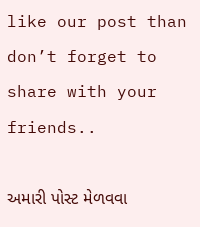like our post than don’t forget to share with your friends..

અમારી પોસ્ટ મેળવવા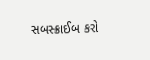સબસ્ક્રાઈબ કરો